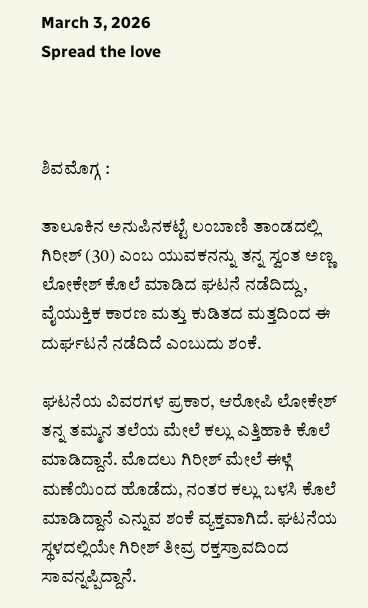March 3, 2026
Spread the love



ಶಿವಮೊಗ್ಗ :

ತಾಲೂಕಿನ ಅನುಪಿನಕಟ್ಟೆ ಲಂಬಾಣಿ ತಾಂಡದಲ್ಲಿ ಗಿರೀಶ್ (30) ಎಂಬ ಯುವಕನನ್ನು ತನ್ನ ಸ್ವಂತ ಅಣ್ಣ ಲೋಕೇಶ್ ಕೊಲೆ ಮಾಡಿದ ಘಟನೆ ನಡೆದಿದ್ದು, ವೈಯುಕ್ತಿಕ ಕಾರಣ ಮತ್ತು ಕುಡಿತದ ಮತ್ತದಿಂದ ಈ ದುರ್ಘಟನೆ ನಡೆದಿದೆ ಎಂಬುದು ಶಂಕೆ.

ಘಟನೆಯ ವಿವರಗಳ ಪ್ರಕಾರ, ಆರೋಪಿ ಲೋಕೇಶ್ ತನ್ನ ತಮ್ಮನ ತಲೆಯ ಮೇಲೆ ಕಲ್ಲು ಎತ್ತಿಹಾಕಿ ಕೊಲೆ ಮಾಡಿದ್ದಾನೆ. ಮೊದಲು ಗಿರೀಶ್ ಮೇಲೆ ಈಳ್ಗೆ ಮಣೆಯಿಂದ ಹೊಡೆದು, ನಂತರ ಕಲ್ಲು ಬಳಸಿ ಕೊಲೆ ಮಾಡಿದ್ದಾನೆ ಎನ್ನುವ ಶಂಕೆ ವ್ಯಕ್ತವಾಗಿದೆ. ಘಟನೆಯ ಸ್ಥಳದಲ್ಲಿಯೇ ಗಿರೀಶ್ ತೀವ್ರ ರಕ್ತಸ್ರಾವದಿಂದ ಸಾವನ್ನಪ್ಪಿದ್ದಾನೆ.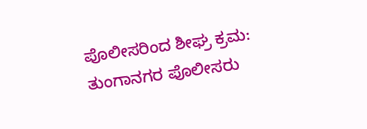ಪೊಲೀಸರಿಂದ ಶೀಘ್ರ ಕ್ರಮ: ತುಂಗಾನಗರ ಪೊಲೀಸರು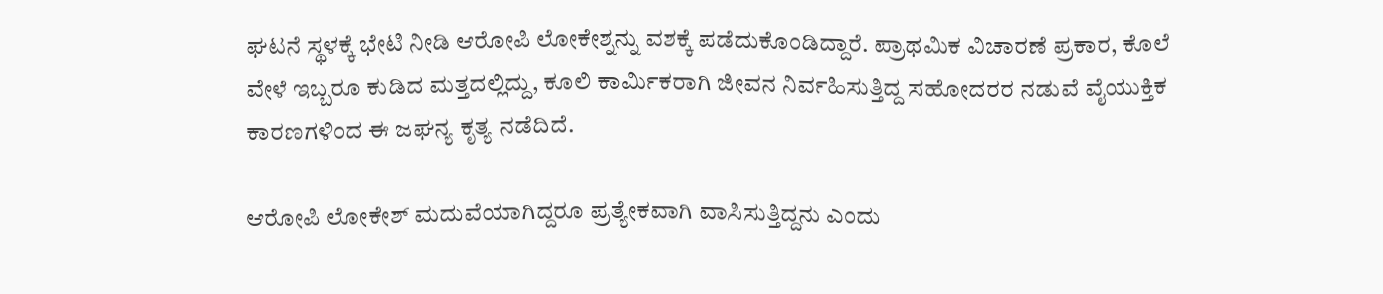ಘಟನೆ ಸ್ಥಳಕ್ಕೆ ಭೇಟಿ ನೀಡಿ ಆರೋಪಿ ಲೋಕೇಶ್ನನ್ನು ವಶಕ್ಕೆ ಪಡೆದುಕೊಂಡಿದ್ದಾರೆ. ಪ್ರಾಥಮಿಕ ವಿಚಾರಣೆ ಪ್ರಕಾರ, ಕೊಲೆ ವೇಳೆ ಇಬ್ಬರೂ ಕುಡಿದ ಮತ್ತದಲ್ಲಿದ್ದು, ಕೂಲಿ ಕಾರ್ಮಿಕರಾಗಿ ಜೀವನ ನಿರ್ವಹಿಸುತ್ತಿದ್ದ ಸಹೋದರರ ನಡುವೆ ವೈಯುಕ್ತಿಕ ಕಾರಣಗಳಿಂದ ಈ ಜಘನ್ಯ ಕೃತ್ಯ ನಡೆದಿದೆ.

ಆರೋಪಿ ಲೋಕೇಶ್ ಮದುವೆಯಾಗಿದ್ದರೂ ಪ್ರತ್ಯೇಕವಾಗಿ ವಾಸಿಸುತ್ತಿದ್ದನು ಎಂದು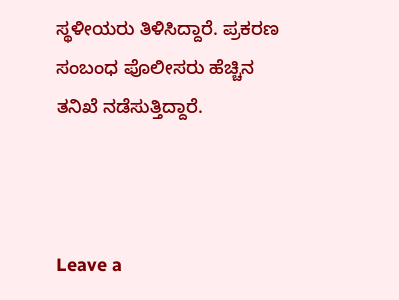ಸ್ಥಳೀಯರು ತಿಳಿಸಿದ್ದಾರೆ. ಪ್ರಕರಣ ಸಂಬಂಧ ಪೊಲೀಸರು ಹೆಚ್ಚಿನ ತನಿಖೆ ನಡೆಸುತ್ತಿದ್ದಾರೆ.



Leave a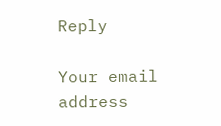Reply

Your email address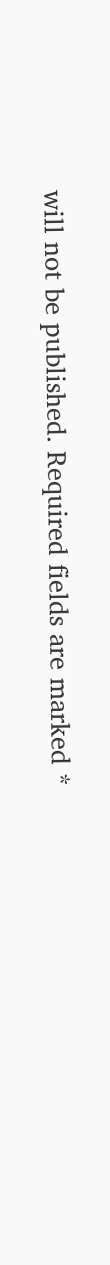will not be published. Required fields are marked *